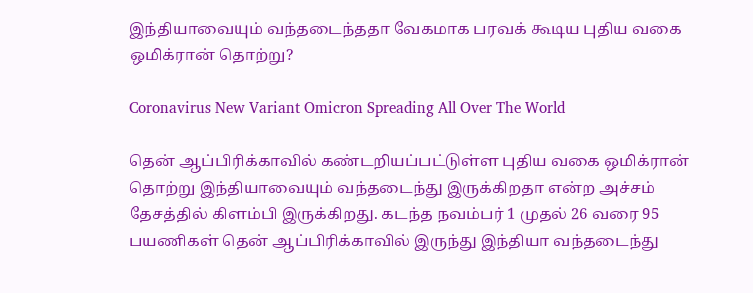இந்தியாவையும் வந்தடைந்ததா வேகமாக பரவக் கூடிய புதிய வகை ஒமிக்ரான் தொற்று?

Coronavirus New Variant Omicron Spreading All Over The World

தென் ஆப்பிரிக்காவில் கண்டறியப்பட்டுள்ள புதிய வகை ஒமிக்ரான் தொற்று இந்தியாவையும் வந்தடைந்து இருக்கிறதா என்ற அச்சம் தேசத்தில் கிளம்பி இருக்கிறது. கடந்த நவம்பர் 1 முதல் 26 வரை 95 பயணிகள் தென் ஆப்பிரிக்காவில் இருந்து இந்தியா வந்தடைந்து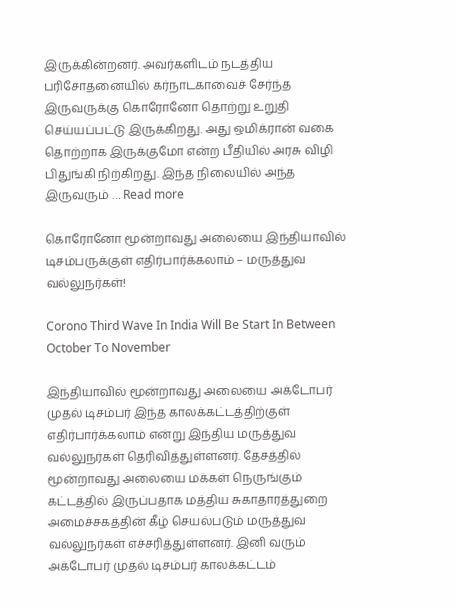இருக்கின்றனர். அவர்களிடம் நடத்திய பரிசோதனையில் கர்நாடகாவைச் சேர்ந்த இருவருக்கு கொரோனோ தொற்று உறுதி செய்யப்பட்டு இருக்கிறது. அது ஒமிக்ரான் வகை தொற்றாக இருக்குமோ என்ற பீதியில் அரசு விழி பிதுங்கி நிற்கிறது. இந்த நிலையில் அந்த இருவரும் … Read more

கொரோனோ மூன்றாவது அலையை இந்தியாவில் டிசம்பருக்குள் எதிர்பார்க்கலாம் – மருத்துவ வல்லுநர்கள்!

Corono Third Wave In India Will Be Start In Between October To November

இந்தியாவில் மூன்றாவது அலையை அக்டோபர் முதல் டிசம்பர் இந்த காலக்கட்டத்திற்குள் எதிர்பார்க்கலாம் என்று இந்திய மருத்துவ வல்லுநர்கள் தெரிவித்துள்ளனர். தேசத்தில் மூன்றாவது அலையை மக்கள் நெருங்கும் கட்டத்தில் இருப்பதாக மத்திய சுகாதாரத்துறை அமைச்சகத்தின் கீழ் செயல்படும் மருத்துவ வல்லுநர்கள் எச்சரித்துள்ளனர். இனி வரும் அக்டோபர் முதல் டிசம்பர் காலக்கட்டம்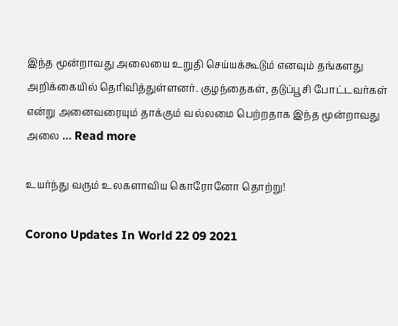இந்த மூன்றாவது அலையை உறுதி செய்யக்கூடும் எனவும் தங்களது அறிக்கையில் தெரிவித்துள்ளனர். குழந்தைகள், தடுப்பூசி போட்டவர்கள் என்று அனைவரையும் தாக்கும் வல்லமை பெற்றதாக இந்த மூன்றாவது அலை … Read more

உயர்ந்து வரும் உலகளாவிய கொரோனோ தொற்று!

Corono Updates In World 22 09 2021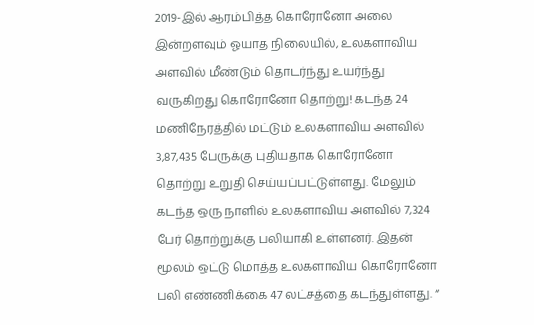2019-இல் ஆரம்பித்த கொரோனோ அலை இன்றளவும் ஓயாத நிலையில், உலகளாவிய அளவில் மீண்டும் தொடர்ந்து உயர்ந்து வருகிறது கொரோனோ தொற்று! கடந்த 24 மணிநேரத்தில் மட்டும் உலகளாவிய அளவில் 3,87,435 பேருக்கு புதியதாக கொரோனோ தொற்று உறுதி செய்யப்பட்டுள்ளது. மேலும் கடந்த ஒரு நாளில் உலகளாவிய அளவில் 7,324 பேர் தொற்றுக்கு பலியாகி உள்ளனர். இதன் மூலம் ஒட்டு மொத்த உலகளாவிய கொரோனோ பலி எண்ணிக்கை 47 லட்சத்தை கடந்துள்ளது. “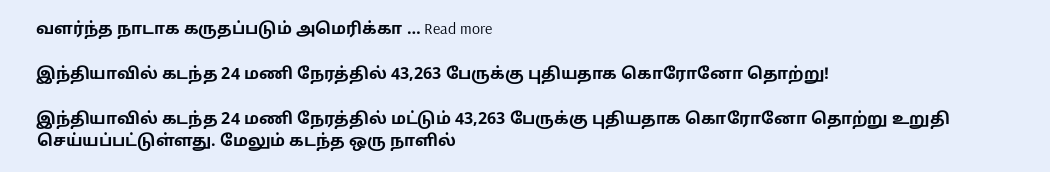வளர்ந்த நாடாக கருதப்படும் அமெரிக்கா … Read more

இந்தியாவில் கடந்த 24 மணி நேரத்தில் 43,263 பேருக்கு புதியதாக கொரோனோ தொற்று!

இந்தியாவில் கடந்த 24 மணி நேரத்தில் மட்டும் 43,263 பேருக்கு புதியதாக கொரோனோ தொற்று உறுதி செய்யப்பட்டுள்ளது. மேலும் கடந்த ஒரு நாளில்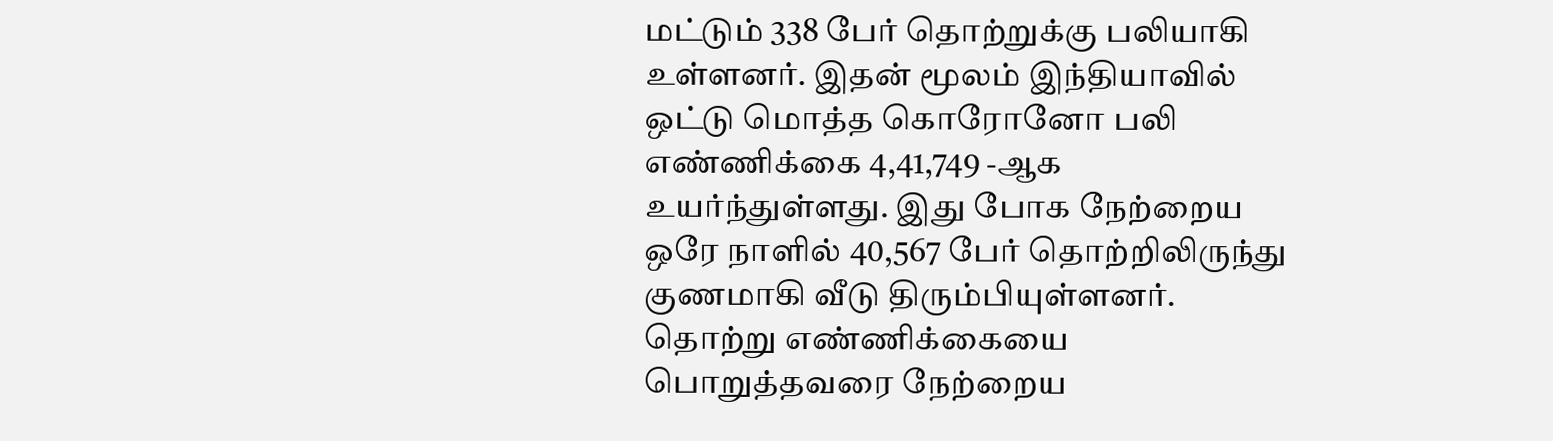மட்டும் 338 பேர் தொற்றுக்கு பலியாகி உள்ளனர். இதன் மூலம் இந்தியாவில் ஒட்டு மொத்த கொரோனோ பலி எண்ணிக்கை 4,41,749 -ஆக உயர்ந்துள்ளது. இது போக நேற்றைய ஒரே நாளில் 40,567 பேர் தொற்றிலிருந்து குணமாகி வீடு திரும்பியுள்ளனர். தொற்று எண்ணிக்கையை பொறுத்தவரை நேற்றைய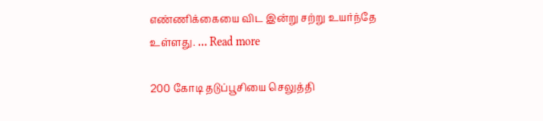எண்ணிக்கையை விட இன்று சற்று உயர்ந்தே உள்ளது. … Read more

200 கோடி தடுப்பூசியை செலுத்தி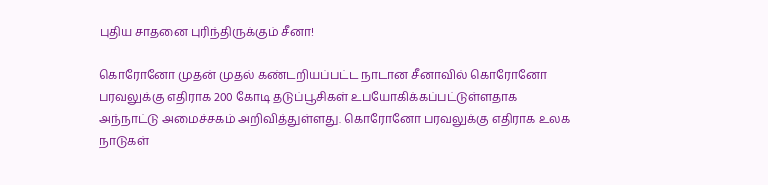புதிய சாதனை புரிந்திருக்கும் சீனா!

கொரோனோ முதன் முதல் கண்டறியப்பட்ட நாடான சீனாவில் கொரோனோ பரவலுக்கு எதிராக 200 கோடி தடுப்பூசிகள் உபயோகிக்கப்பட்டுள்ளதாக அந்நாட்டு அமைச்சகம் அறிவித்துள்ளது. கொரோனோ பரவலுக்கு எதிராக உலக நாடுகள்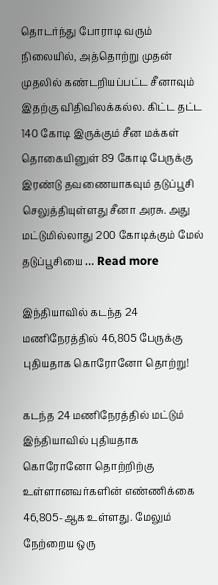தொடர்ந்து போராடி வரும் நிலையில், அத்தொற்று முதன் முதலில் கண்டறியப்பட்ட சீனாவும் இதற்கு விதிவிலக்கல்ல. கிட்ட தட்ட 140 கோடி இருக்கும் சீன மக்கள் தொகையினுள் 89 கோடி பேருக்கு இரண்டு தவணையாகவும் தடுப்பூசி செலுத்தியுள்ளது சீனா அரசு. அது மட்டுமில்லாது 200 கோடிக்கும் மேல் தடுப்பூசியை … Read more

இந்தியாவில் கடந்த 24 மணிநேரத்தில் 46,805 பேருக்கு புதியதாக கொரோனோ தொற்று!

கடந்த 24 மணிநேரத்தில் மட்டும் இந்தியாவில் புதியதாக கொரோனோ தொற்றிற்கு உள்ளானவர்களின் எண்ணிக்கை 46,805-ஆக உள்ளது. மேலும் நேற்றைய ஒரு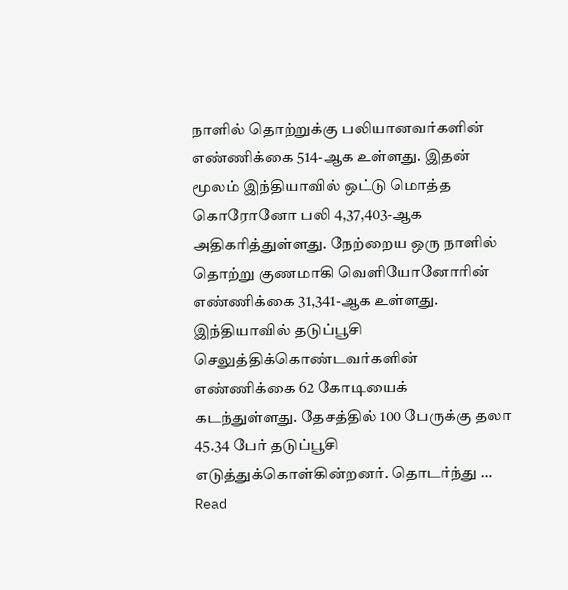நாளில் தொற்றுக்கு பலியானவர்களின் எண்ணிக்கை 514-ஆக உள்ளது. இதன் மூலம் இந்தியாவில் ஒட்டு மொத்த கொரோனோ பலி 4,37,403-ஆக அதிகரித்துள்ளது. நேற்றைய ஒரு நாளில் தொற்று குணமாகி வெளியோனோரின் எண்ணிக்கை 31,341-ஆக உள்ளது. இந்தியாவில் தடுப்பூசி செலுத்திக்கொண்டவர்களின் எண்ணிக்கை 62 கோடியைக் கடந்துள்ளது. தேசத்தில் 100 பேருக்கு தலா 45.34 பேர் தடுப்பூசி எடுத்துக்கொள்கின்றனர். தொடர்ந்து … Read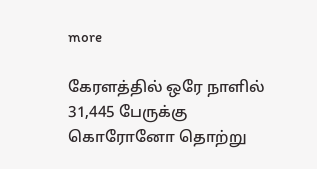more

கேரளத்தில் ஒரே நாளில் 31,445 பேருக்கு கொரோனோ தொற்று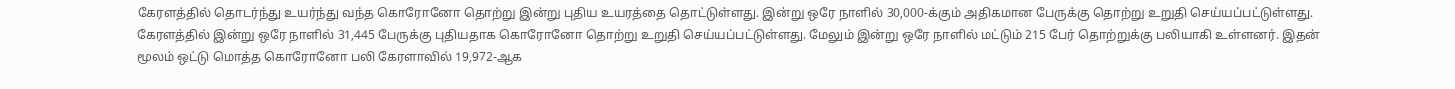கேரளத்தில் தொடர்ந்து உயர்ந்து வந்த கொரோனோ தொற்று இன்று புதிய உயரத்தை தொட்டுள்ளது. இன்று ஒரே நாளில் 30,000-க்கும் அதிகமான பேருக்கு தொற்று உறுதி செய்யப்பட்டுள்ளது. கேரளத்தில் இன்று ஒரே நாளில் 31,445 பேருக்கு புதியதாக கொரோனோ தொற்று உறுதி செய்யப்பட்டுள்ளது. மேலும் இன்று ஒரே நாளில் மட்டும் 215 பேர் தொற்றுக்கு பலியாகி உள்ளனர். இதன் மூலம் ஒட்டு மொத்த கொரோனோ பலி கேரளாவில் 19,972-ஆக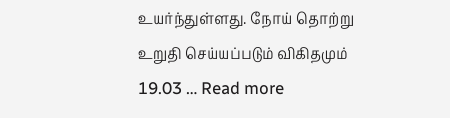உயர்ந்துள்ளது. நோய் தொற்று உறுதி செய்யப்படும் விகிதமும் 19.03 … Read more